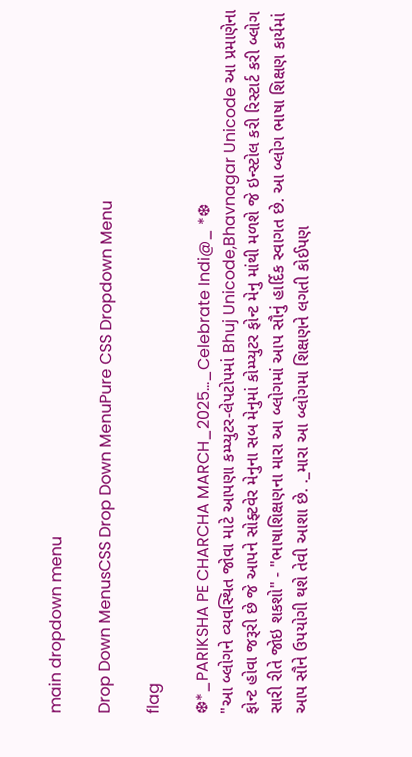main dropdown menu

Drop Down MenusCSS Drop Down MenuPure CSS Dropdown Menu

flag

❆*_PARIKSHA PE CHARCHA MARCH_2025..._Celebrate Indi@_ *❆
"આ બ્લોગને વ્યવસ્થિત જોવા માટે આપણા કમ્પ્યુટર-લેપટોપમાં Bhuj Unicode,Bhavnagar Unicode આ પ્રમાણેના ફોન્ટ હોવા જરૂરી છે જે આપને સોફ્ટવેર મેનુના સબ મેનુમાં કોમ્પ્યુટર ફોન્ટ મેનુ માંથી મળશે જે ઇન્સ્ટોલ કરી રિસ્ટાર્ટ કરી બ્લોગ સારી રીતે જોઇ શકશો" - "ભાષાશિક્ષણના મારા આ બ્લોગમાં આપ સૌનું હાર્દિક સ્વાગત છે. આ બ્લોગ ભાષા શિક્ષણ કાર્યમાં આપ સૌને ઉપયોગી થશે તેવી આશા છે. ._મારા આ બ્લોગમા શિક્ષણને લગતી કોઈપણ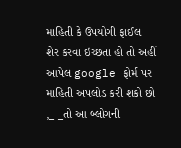માહિતી કે ઉપયોગી ફાઈલ શેર કરવા ઇચ્છતા હો તો અહીં આપેલ google ફોર્મ પર માહિતી અપલોડ કરી શકો છો ,_ _તો આ બ્લોગની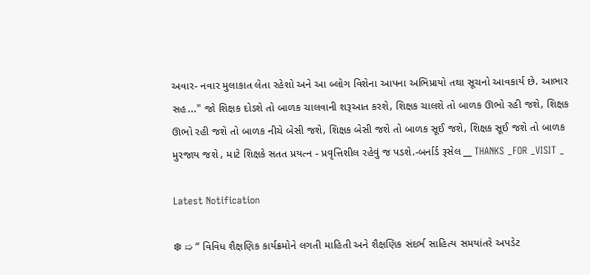અવાર- નવાર મુલાકાત લેતા રહેશો અને આ બ્લોગ વિશેના આપના અભિપ્રાયો તથા સૂચનો આવકાર્ય છે. આભાર સહ..." જો શિક્ષક દોડશે તો બાળક ચાલવાની શરૂઆત કરશે, શિક્ષક ચાલશે તો બાળક ઊભો રહી જશે, શિક્ષક ઊભો રહી જશે તો બાળક નીચે બેસી જશે, શિક્ષક બેસી જશે તો બાળક સૂઈ જશે, શિક્ષક સૂઈ જશે તો બાળક મુરજાય જશે , માટે શિક્ષકે સતત પ્રયત્ન - પ્રવૃત્તિશીલ રહેવું જ પડશે.-બર્નાર્ડ રૂસેલ __ THANKS _FOR _VISIT _

Latest Notification

❆ ➯ “ વિવિધ શૈક્ષણિક કાર્યક્રમોને લગતી માહિતી અને શૈક્ષણિક સંદર્ભ સાહિત્ય સમયાંતરે અપડેટ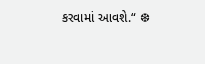કરવામાં આવશે.“ ❆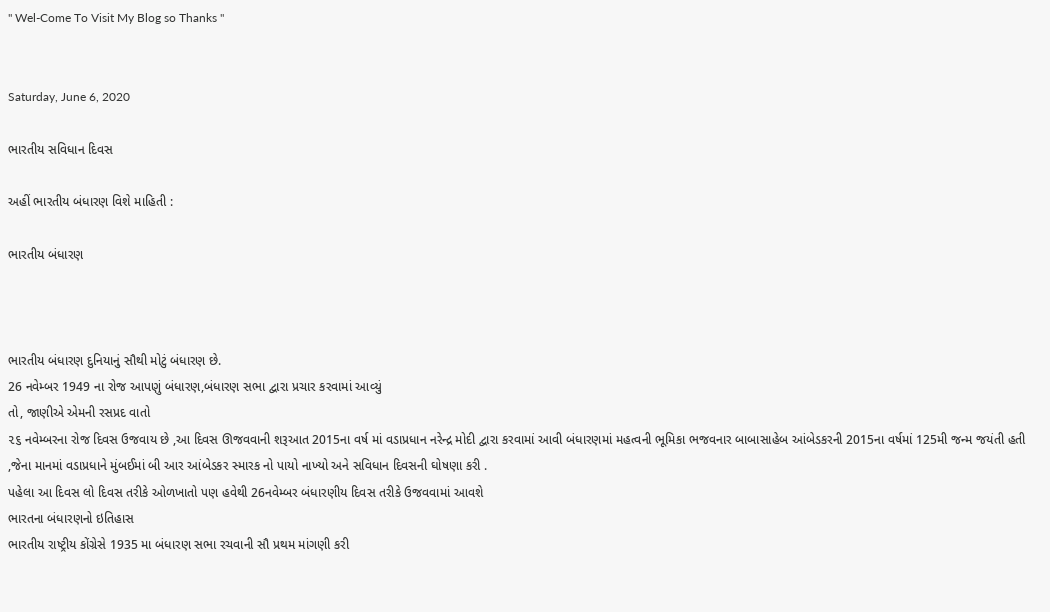" Wel-Come To Visit My Blog so Thanks "


Saturday, June 6, 2020

ભારતીય સવિધાન દિવસ

અહીં ભારતીય બંધારણ વિશે માહિતી :

ભારતીય બંધારણ



ભારતીય બંધારણ દુનિયાનું સૌથી મોટું બંધારણ છે.
26 નવેમ્બર 1949 ના રોજ આપણું બંધારણ,બંધારણ સભા દ્વારા પ્રચાર કરવામાં આવ્યું
તો, જાણીએ એમની રસપ્રદ વાતો
૨૬ નવેમ્બરના રોજ દિવસ ઉજવાય છે ,આ દિવસ ઊજવવાની શરૂઆત 2015ના વર્ષ માં વડાપ્રધાન નરેન્દ્ર મોદી દ્વારા કરવામાં આવી બંધારણમાં મહત્વની ભૂમિકા ભજવનાર બાબાસાહેબ આંબેડકરની 2015ના વર્ષમાં 125મી જન્મ જયંતી હતી ,જેના માનમાં વડાપ્રધાને મુંબઈમાં બી આર આંબેડકર સ્મારક નો પાયો નાખ્યો અને સવિધાન દિવસની ઘોષણા કરી .
પહેલા આ દિવસ લો દિવસ તરીકે ઓળખાતો પણ હવેથી 26નવેમ્બર બંધારણીય દિવસ તરીકે ઉજવવામાં આવશે
ભારતના બંધારણનો ઇતિહાસ
ભારતીય રાષ્ટ્રીય કોંગ્રેસે 1935 મા બંધારણ સભા રચવાની સૌ પ્રથમ માંગણી કરી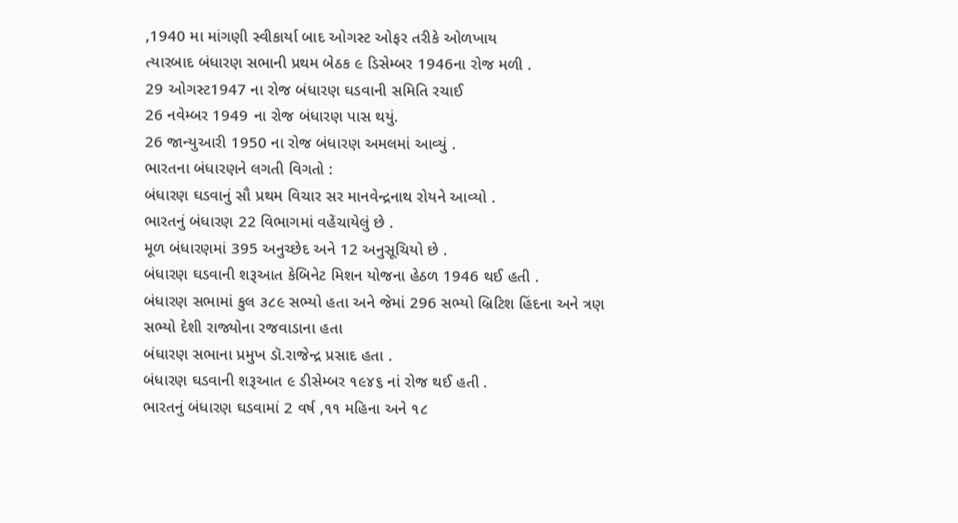,1940 મા માંગણી સ્વીકાર્યા બાદ ઓગસ્ટ ઓફર તરીકે ઓળખાય
ત્યારબાદ બંધારણ સભાની પ્રથમ બેઠક ૯ ડિસેમ્બર 1946ના રોજ મળી .
29 ઓગસ્ટ1947 ના રોજ બંધારણ ઘડવાની સમિતિ રચાઈ
26 નવેમ્બર 1949 ના રોજ બંધારણ પાસ થયું.
26 જાન્યુઆરી 1950 ના રોજ બંધારણ અમલમાં આવ્યું .
ભારતના બંધારણને લગતી વિગતો :
બંધારણ ઘડવાનું સૌ પ્રથમ વિચાર સર માનવેન્દ્રનાથ રોયને આવ્યો .
ભારતનું બંધારણ 22 વિભાગમાં વહેંચાયેલું છે .
મૂળ બંધારણમાં 395 અનુચ્છેદ અને 12 અનુસૂચિયો છે .
બંધારણ ઘડવાની શરૂઆત કેબિનેટ મિશન યોજના હેઠળ 1946 થઈ હતી .
બંધારણ સભામાં કુલ ૩૮૯ સભ્યો હતા અને જેમાં 296 સભ્યો બ્રિટિશ હિંદના અને ત્રણ સભ્યો દેશી રાજ્યોના રજવાડાના હતા
બંધારણ સભાના પ્રમુખ ડૉ.રાજેન્દ્ર પ્રસાદ હતા .
બંધારણ ઘડવાની શરૂઆત ૯ ડીસેમ્બર ૧૯૪૬ નાં રોજ થઈ હતી .
ભારતનું બંધારણ ઘડવામાં 2 વર્ષ ,૧૧ મહિના અને ૧૮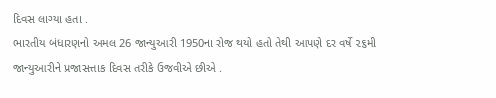દિવસ લાગ્યા હતા .
ભારતીય બંધારણનો અમલ 26 જાન્યુઆરી 1950ના રોજ થયો હતો તેથી આપણે દર વર્ષે ૨૬મી જાન્યુઆરીને પ્રજાસત્તાક દિવસ તરીકે ઉજવીએ છીએ .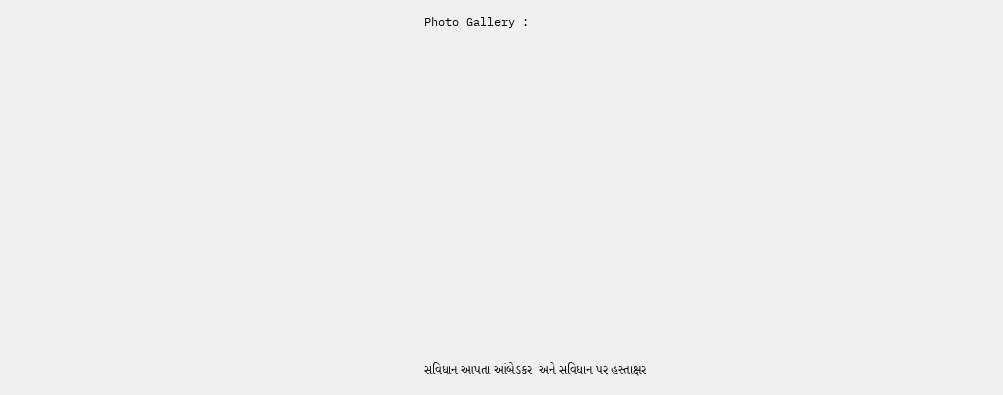Photo Gallery :












સવિધાન આપતા આંબેડકર  અને સવિધાન પર હસ્તાક્ષર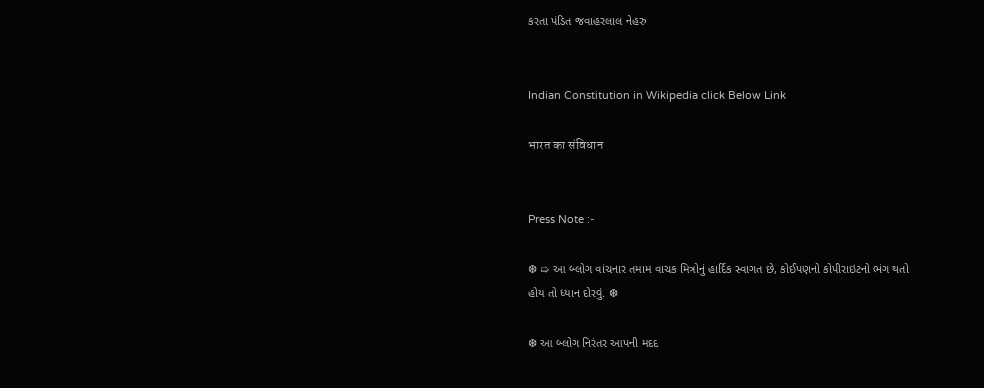કરતા પંડિત જવાહરલાલ નેહરુ


Indian Constitution in Wikipedia click Below Link

भारत का संविधान


Press Note :-

❆ ➯ આ બ્લોગ વાંચનાર તમામ વાચક મિત્રોનું હાર્દિક સ્વાગત છે, કોઈપણનો કોપીરાઇટનો ભંગ થતો હોય તો ધ્યાન દોરવું. ❆

❆ આ બ્લોગ નિરંતર આપની મદદ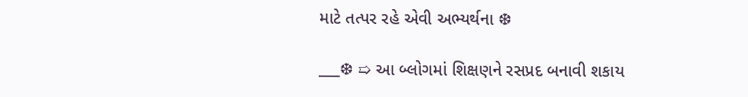માટે તત્પર રહે એવી અભ્યર્થના ❆

___❆ ➯ આ બ્લોગમાં શિક્ષણને રસપ્રદ બનાવી શકાય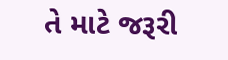તે માટે જરૂરી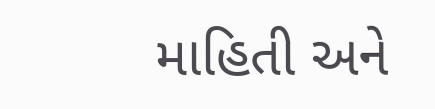માહિતી અને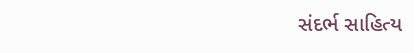સંદર્ભ સાહિત્ય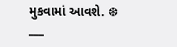મુકવામાં આવશે. ❆ ___